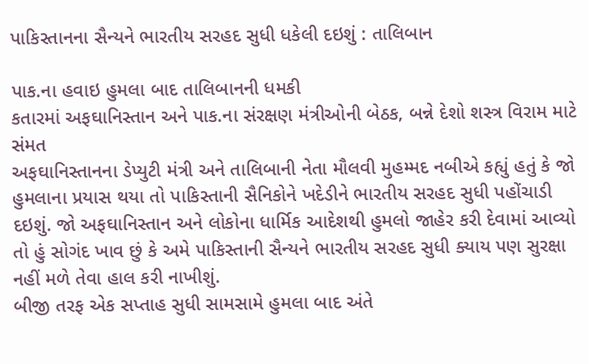પાકિસ્તાનના સૈન્યને ભારતીય સરહદ સુધી ધકેલી દઇશું : તાલિબાન

પાક.ના હવાઇ હુમલા બાદ તાલિબાનની ધમકી
કતારમાં અફઘાનિસ્તાન અને પાક.ના સંરક્ષણ મંત્રીઓની બેઠક, બન્ને દેશો શસ્ત્ર વિરામ માટે સંમત
અફઘાનિસ્તાનના ડેપ્યુટી મંત્રી અને તાલિબાની નેતા મૌલવી મુહમ્મદ નબીએ કહ્યું હતું કે જો હુમલાના પ્રયાસ થયા તો પાકિસ્તાની સૈનિકોને ખદેડીને ભારતીય સરહદ સુધી પહોંચાડી દઇશું. જો અફઘાનિસ્તાન અને લોકોના ધાર્મિક આદેશથી હુમલો જાહેર કરી દેવામાં આવ્યો તો હું સોગંદ ખાવ છું કે અમે પાકિસ્તાની સૈન્યને ભારતીય સરહદ સુધી ક્યાય પણ સુરક્ષા નહીં મળે તેવા હાલ કરી નાખીશું.
બીજી તરફ એક સપ્તાહ સુધી સામસામે હુમલા બાદ અંતે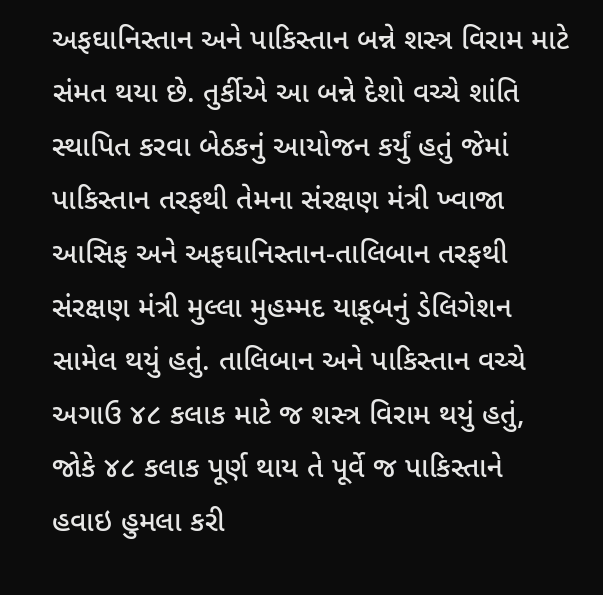અફઘાનિસ્તાન અને પાકિસ્તાન બન્ને શસ્ત્ર વિરામ માટે સંમત થયા છે. તુર્કીએ આ બન્ને દેશો વચ્ચે શાંતિ સ્થાપિત કરવા બેઠકનું આયોજન કર્યું હતું જેમાં પાકિસ્તાન તરફથી તેમના સંરક્ષણ મંત્રી ખ્વાજા આસિફ અને અફઘાનિસ્તાન-તાલિબાન તરફથી સંરક્ષણ મંત્રી મુલ્લા મુહમ્મદ યાકૂબનું ડેલિગેશન સામેલ થયું હતું. તાલિબાન અને પાકિસ્તાન વચ્ચે અગાઉ ૪૮ કલાક માટે જ શસ્ત્ર વિરામ થયું હતું, જોકે ૪૮ કલાક પૂર્ણ થાય તે પૂર્વે જ પાકિસ્તાને હવાઇ હુમલા કરી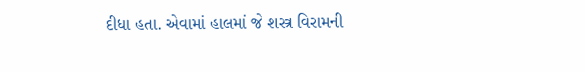દીધા હતા. એવામાં હાલમાં જે શસ્ત્ર વિરામની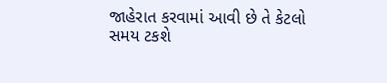જાહેરાત કરવામાં આવી છે તે કેટલો સમય ટકશે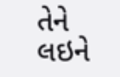તેને લઇને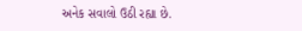અનેક સવાલો ઉઠી રહ્યા છે.